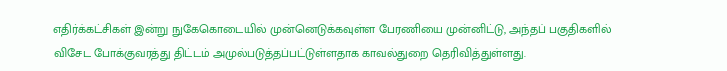எதிர்க்கட்சிகள் இன்று நுகேகொடையில் முன்னெடுக்கவுள்ள பேரணியை முன்னிட்டு, அந்தப் பகுதிகளில் விசேட போக்குவரத்து திட்டம் அமுல்படுத்தப்பட்டுள்ளதாக காவல்துறை தெரிவித்துள்ளது.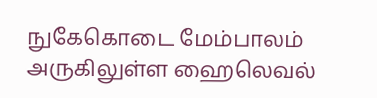நுகேகொடை மேம்பாலம் அருகிலுள்ள ஹைலெவல்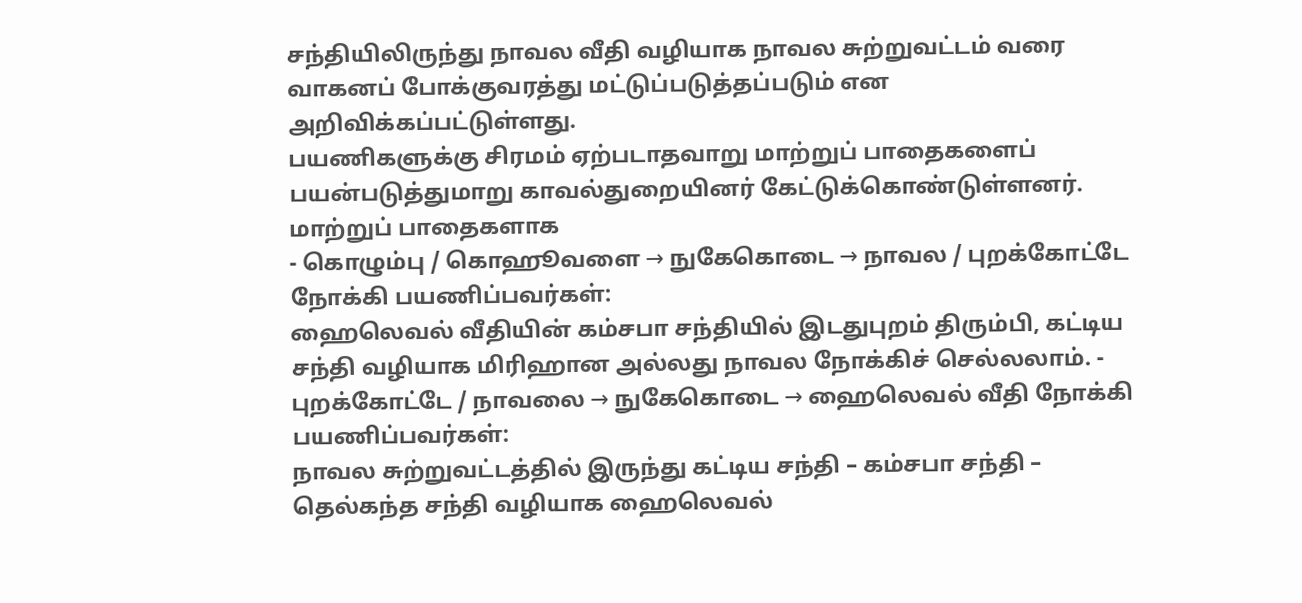சந்தியிலிருந்து நாவல வீதி வழியாக நாவல சுற்றுவட்டம் வரை வாகனப் போக்குவரத்து மட்டுப்படுத்தப்படும் என அறிவிக்கப்பட்டுள்ளது.
பயணிகளுக்கு சிரமம் ஏற்படாதவாறு மாற்றுப் பாதைகளைப் பயன்படுத்துமாறு காவல்துறையினர் கேட்டுக்கொண்டுள்ளனர்.
மாற்றுப் பாதைகளாக
- கொழும்பு / கொஹூவளை → நுகேகொடை → நாவல / புறக்கோட்டே நோக்கி பயணிப்பவர்கள்:
ஹைலெவல் வீதியின் கம்சபா சந்தியில் இடதுபுறம் திரும்பி, கட்டிய சந்தி வழியாக மிரிஹான அல்லது நாவல நோக்கிச் செல்லலாம். - புறக்கோட்டே / நாவலை → நுகேகொடை → ஹைலெவல் வீதி நோக்கி பயணிப்பவர்கள்:
நாவல சுற்றுவட்டத்தில் இருந்து கட்டிய சந்தி – கம்சபா சந்தி – தெல்கந்த சந்தி வழியாக ஹைலெவல்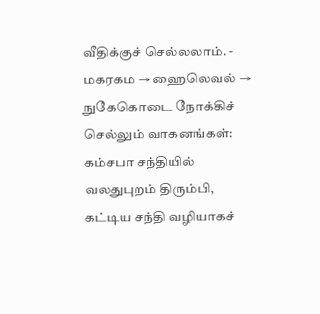வீதிக்குச் செல்லலாம். - மகரகம → ஹைலெவல் → நுகேகொடை நோக்கிச் செல்லும் வாகனங்கள்:
கம்சபா சந்தியில் வலதுபுறம் திரும்பி, கட்டிய சந்தி வழியாகச்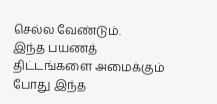செல்ல வேண்டும்.
இந்த பயணத் திட்டங்களை அமைக்கும் போது இந்த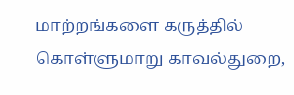மாற்றங்களை கருத்தில் கொள்ளுமாறு காவல்துறை,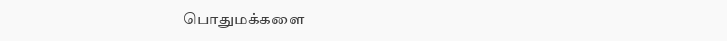பொதுமக்களை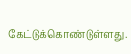கேட்டுக்கொண்டுள்ளது.